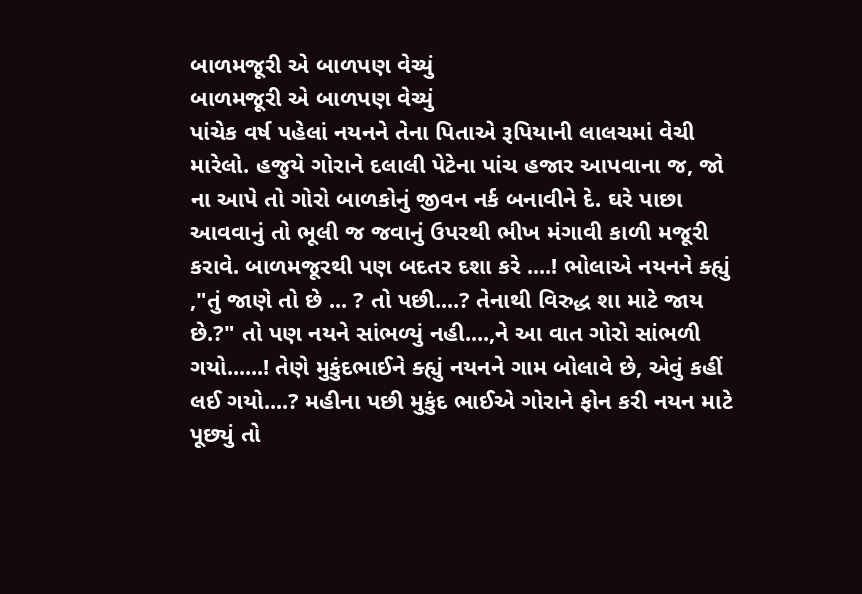બાળમજૂરી એ બાળપણ વેચ્યું
બાળમજૂરી એ બાળપણ વેચ્યું
પાંચેક વર્ષ પહેલાં નયનને તેના પિતાએ રૂપિયાની લાલચમાં વેચી મારેલો. હજુયે ગોરાને દલાલી પેટેના પાંચ હજાર આપવાના જ, જો ના આપે તો ગોરો બાળકોનું જીવન નર્ક બનાવીને દે. ઘરે પાછા આવવાનું તો ભૂલી જ જવાનું ઉપરથી ભીખ મંગાવી કાળી મજૂરી કરાવે. બાળમજૂરથી પણ બદતર દશા કરે ....! ભોલાએ નયનને ક્હ્યું ,"તું જાણે તો છે ... ? તો પછી....? તેનાથી વિરુદ્ધ શા માટે જાય છે.?" તો પણ નયને સાંભળ્યું નહી....,ને આ વાત ગોરો સાંભળી ગયો......! તેણે મુકુંદભાઈને ક્હ્યું નયનને ગામ બોલાવે છે, એવું કહીં લઈ ગયો....? મહીના પછી મુકુંદ ભાઈએ ગોરાને ફોન કરી નયન માટે પૂછ્યું તો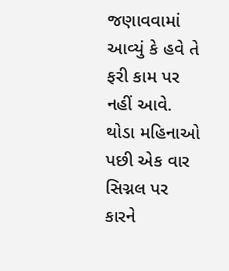જણાવવામાં આવ્યું કે હવે તે ફરી કામ પર નહીં આવે.
થોડા મહિનાઓ પછી એક વાર સિગ્નલ પર કારને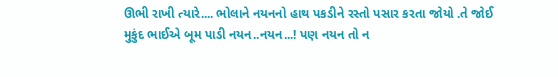ઊભી રાખી ત્યારે.... ભોલાને નયનનો હાથ પકડીને રસ્તો પસાર કરતા જોયો .તે જોઈ મુકુંદ ભાઈએ બૂમ પાડી નયન..નયન...! પણ નયન તો ન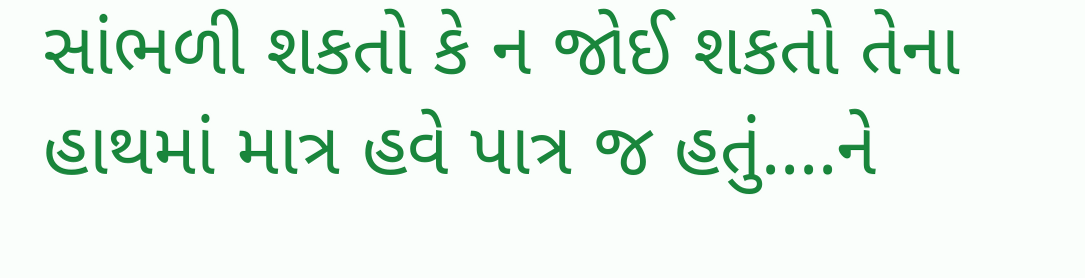સાંભળી શકતો કે ન જોઈ શકતો તેના હાથમાં માત્ર હવે પાત્ર જ હતું....ને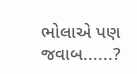ભોલાએ પણ જવાબ......?